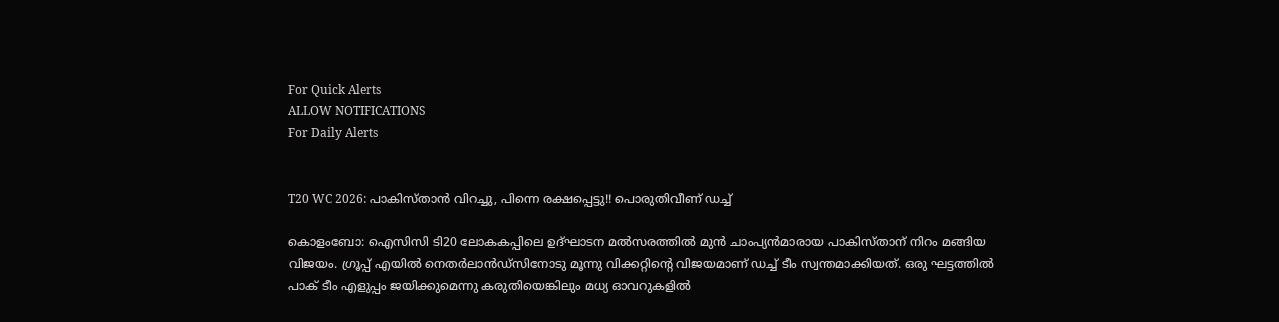For Quick Alerts
ALLOW NOTIFICATIONS
For Daily Alerts


T20 WC 2026: പാകിസ്താന്‍ വിറച്ചു, പിന്നെ രക്ഷപ്പെട്ടു!! പൊരുതിവീണ് ഡച്ച്

കൊളംബോ: ഐസിസി ടി20 ലോകകപ്പിലെ ഉദ്ഘാടന മല്‍സരത്തില്‍ മുന്‍ ചാംപ്യന്‍മാരായ പാകിസ്താന് നിറം മങ്ങിയ വിജയം. ഗ്രൂപ്പ് എയില്‍ നെതര്‍ലാന്‍ഡ്‌സിനോടു മൂന്നു വിക്കറ്റിന്റെ വിജയമാണ് ഡച്ച് ടീം സ്വന്തമാക്കിയത്. ഒരു ഘട്ടത്തില്‍ പാക് ടീം എളുപ്പം ജയിക്കുമെന്നു കരുതിയെങ്കിലും മധ്യ ഓവറുകളില്‍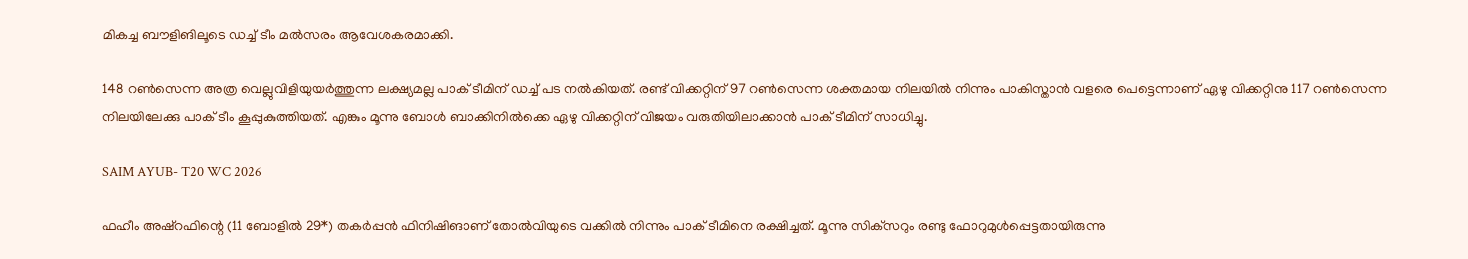മികച്ച ബൗളിങിലൂടെ ഡച്ച് ടീം മല്‍സരം ആവേശകരമാക്കി.

148 റണ്‍സെന്ന അത്ര വെല്ലുവിളിയുയര്‍ത്തുന്ന ലക്ഷ്യമല്ല പാക് ടീമിന് ഡച്ച് പട നല്‍കിയത്. രണ്ട് വിക്കറ്റിന് 97 റണ്‍സെന്ന ശക്തമായ നിലയില്‍ നിന്നും പാകിസ്താന്‍ വളരെ പെട്ടെന്നാണ് ഏഴു വിക്കറ്റിനു 117 റണ്‍സെന്ന നിലയിലേക്കു പാക് ടീം കൂപ്പുകുത്തിയത്. എങ്കും മൂന്നു ബോള്‍ ബാക്കിനില്‍ക്കെ ഏഴു വിക്കറ്റിന് വിജയം വരുതിയിലാക്കാന്‍ പാക് ടീമിന് സാധിച്ചു.

SAIM AYUB- T20 WC 2026

ഫഹീം അഷ്‌റഫിന്റെ (11 ബോളില്‍ 29*) തകര്‍പ്പന്‍ ഫിനിഷിങാണ് തോല്‍വിയുടെ വക്കില്‍ നിന്നും പാക് ടീമിനെ രക്ഷിച്ചത്. മൂന്നു സിക്‌സറും രണ്ടു ഫോറുമുള്‍പ്പെട്ടതായിരുന്നു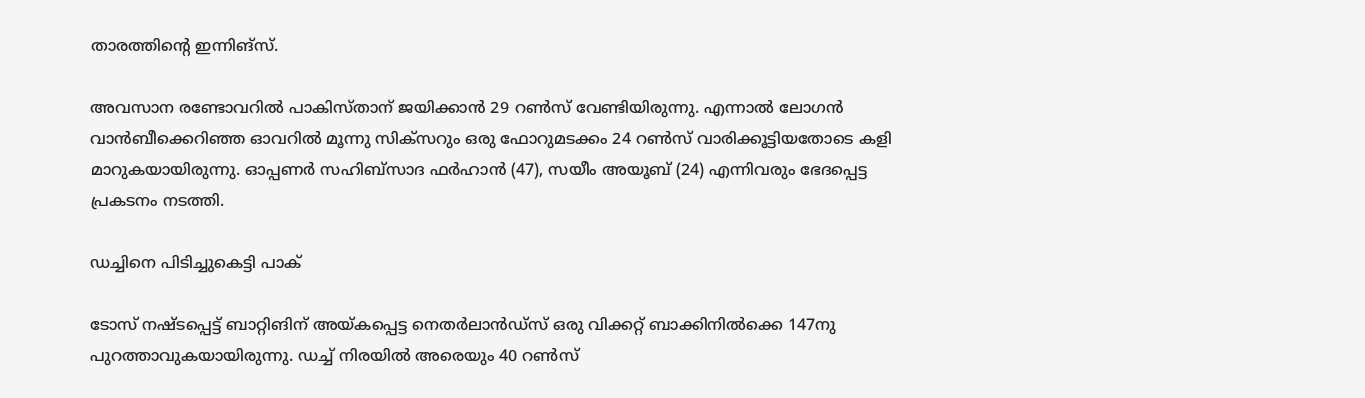താരത്തിന്റെ ഇന്നിങ്‌സ്.

അവസാന രണ്ടോവറില്‍ പാകിസ്താന് ജയിക്കാന്‍ 29 റണ്‍സ് വേണ്ടിയിരുന്നു. എന്നാല്‍ ലോഗന്‍ വാന്‍ബീക്കെറിഞ്ഞ ഓവറില്‍ മൂന്നു സിക്‌സറും ഒരു ഫോറുമടക്കം 24 റണ്‍സ് വാരിക്കൂട്ടിയതോടെ കളി മാറുകയായിരുന്നു. ഓപ്പണര്‍ സഹിബ്‌സാദ ഫര്‍ഹാന്‍ (47), സയീം അയൂബ് (24) എന്നിവരും ഭേദപ്പെട്ട പ്രകടനം നടത്തി.

ഡച്ചിനെ പിടിച്ചുകെട്ടി പാക്

ടോസ് നഷ്ടപ്പെട്ട് ബാറ്റിങിന് അയ്കപ്പെട്ട നെതര്‍ലാന്‍ഡ്‌സ് ഒരു വിക്കറ്റ് ബാക്കിനില്‍ക്കെ 147നു പുറത്താവുകയായിരുന്നു. ഡച്ച് നിരയില്‍ അരെയും 40 റണ്‍സ്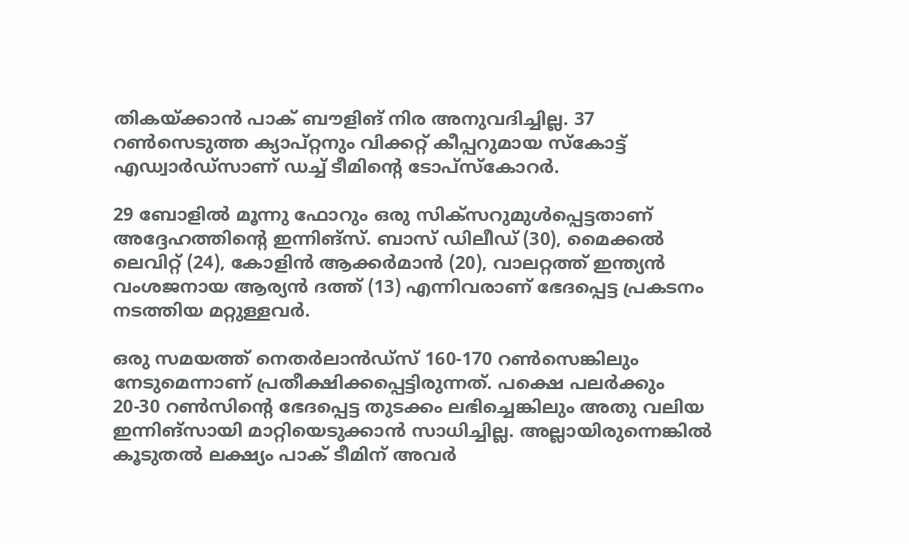തികയ്ക്കാന്‍ പാക് ബൗളിങ് നിര അനുവദിച്ചില്ല. 37 റണ്‍സെടുത്ത ക്യാപ്റ്റനും വിക്കറ്റ് കീപ്പറുമായ സ്‌കോട്ട് എഡ്വാര്‍ഡ്‌സാണ് ഡച്ച് ടീമിന്റെ ടോപ്‌സ്‌കോറര്‍.

29 ബോളില്‍ മൂന്നു ഫോറും ഒരു സിക്‌സറുമുള്‍പ്പെട്ടതാണ് അദ്ദേഹത്തിന്റെ ഇന്നിങ്‌സ്. ബാസ് ഡിലീഡ് (30), മൈക്കല്‍ ലെവിറ്റ് (24), കോളിന്‍ ആക്കര്‍മാന്‍ (20), വാലറ്റത്ത് ഇന്ത്യന്‍ വംശജനായ ആര്യന്‍ ദത്ത് (13) എന്നിവരാണ് ഭേദപ്പെട്ട പ്രകടനം നടത്തിയ മറ്റുള്ളവര്‍.

ഒരു സമയത്ത് നെതര്‍ലാന്‍ഡ്‌സ് 160-170 റണ്‍സെങ്കിലും നേടുമെന്നാണ് പ്രതീക്ഷിക്കപ്പെട്ടിരുന്നത്. പക്ഷെ പലര്‍ക്കും 20-30 റണ്‍സിന്റെ ഭേദപ്പെട്ട തുടക്കം ലഭിച്ചെങ്കിലും അതു വലിയ ഇന്നിങ്‌സായി മാറ്റിയെടുക്കാന്‍ സാധിച്ചില്ല. അല്ലായിരുന്നെങ്കില്‍ കൂടുതല്‍ ലക്ഷ്യം പാക് ടീമിന് അവര്‍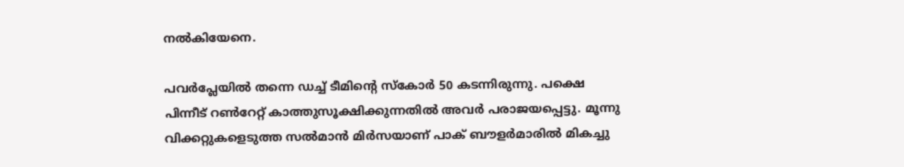നല്‍കിയേനെ.

പവര്‍പ്ലേയില്‍ തന്നെ ഡച്ച് ടീമിന്റെ സ്‌കോര്‍ 50 കടന്നിരുന്നു. പക്ഷെ പിന്നീട് റണ്‍റേറ്റ് കാത്തുസൂക്ഷിക്കുന്നതില്‍ അവര്‍ പരാജയപ്പെട്ടു. മൂന്നു വിക്കറ്റുകളെടുത്ത സല്‍മാന്‍ മിര്‍സയാണ് പാക് ബൗളര്‍മാരില്‍ മികച്ചു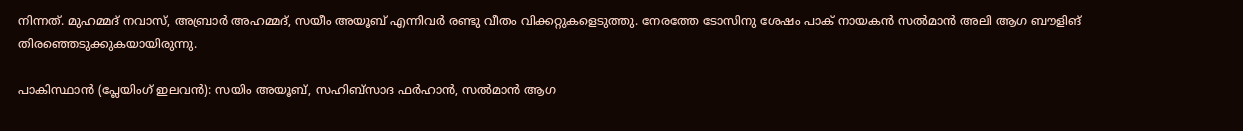നിന്നത്. മുഹമ്മദ് നവാസ്, അബ്രാര്‍ അഹമ്മദ്, സയീം അയൂബ് എന്നിവര്‍ രണ്ടു വീതം വിക്കറ്റുകളെടുത്തു. നേരത്തേ ടോസിനു ശേഷം പാക് നായകന്‍ സല്‍മാന്‍ അലി ആഗ ബൗളിങ് തിരഞ്ഞെടുക്കുകയായിരുന്നു.

പാകിസ്ഥാന്‍ (പ്ലേയിംഗ് ഇലവന്‍): സയിം അയൂബ്, സഹിബ്‌സാദ ഫര്‍ഹാന്‍, സല്‍മാന്‍ ആഗ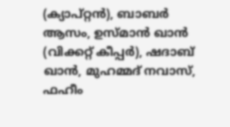(ക്യാപ്റ്റന്‍), ബാബര്‍ ആസം, ഉസ്മാന്‍ ഖാന്‍ (വിക്കറ്റ് കീപ്പര്‍), ഷദാബ് ഖാന്‍, മുഹമ്മദ് നവാസ്, ഫഹീം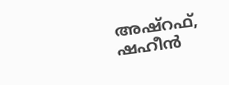അഷ്‌റഫ്, ഷഹീന്‍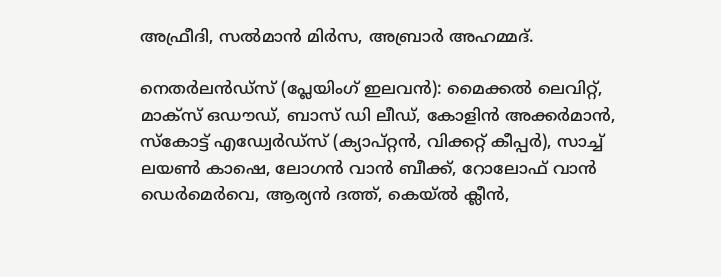അഫ്രീദി, സല്‍മാന്‍ മിര്‍സ, അബ്രാര്‍ അഹമ്മദ്.

നെതര്‍ലന്‍ഡ്‌സ് (പ്ലേയിംഗ് ഇലവന്‍): മൈക്കല്‍ ലെവിറ്റ്, മാക്‌സ് ഒഡൗഡ്, ബാസ് ഡി ലീഡ്, കോളിന്‍ അക്കര്‍മാന്‍, സ്‌കോട്ട് എഡ്വേര്‍ഡ്‌സ് (ക്യാപ്റ്റന്‍, വിക്കറ്റ് കീപ്പര്‍), സാച്ച് ലയണ്‍ കാഷെ, ലോഗന്‍ വാന്‍ ബീക്ക്, റോലോഫ് വാന്‍ ഡെര്‍മെര്‍വെ, ആര്യന്‍ ദത്ത്, കെയ്ല്‍ ക്ലീന്‍,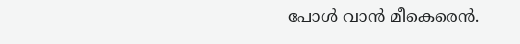പോള്‍ വാന്‍ മീകെരെന്‍.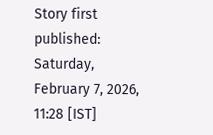Story first published: Saturday, February 7, 2026, 11:28 [IST]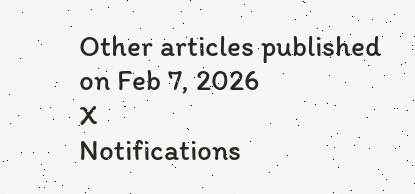Other articles published on Feb 7, 2026
X
Notifications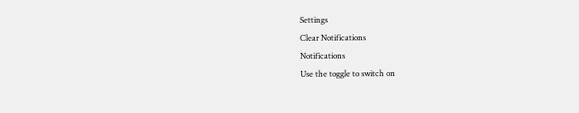Settings
Clear Notifications
Notifications
Use the toggle to switch on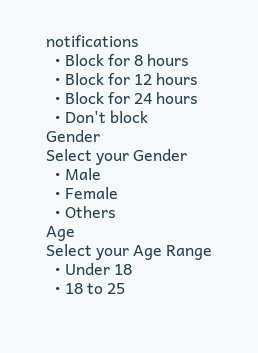notifications
  • Block for 8 hours
  • Block for 12 hours
  • Block for 24 hours
  • Don't block
Gender
Select your Gender
  • Male
  • Female
  • Others
Age
Select your Age Range
  • Under 18
  • 18 to 25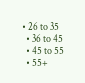• 26 to 35
  • 36 to 45
  • 45 to 55
  • 55+